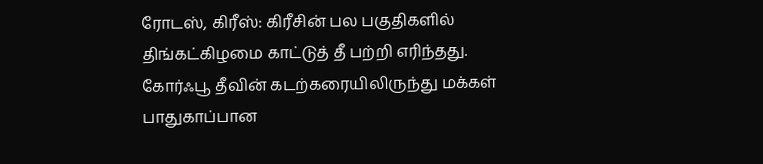ரோடஸ், கிரீஸ்: கிரீசின் பல பகுதிகளில் திங்கட்கிழமை காட்டுத் தீ பற்றி எரிந்தது. கோர்ஃபூ தீவின் கடற்கரையிலிருந்து மக்கள் பாதுகாப்பான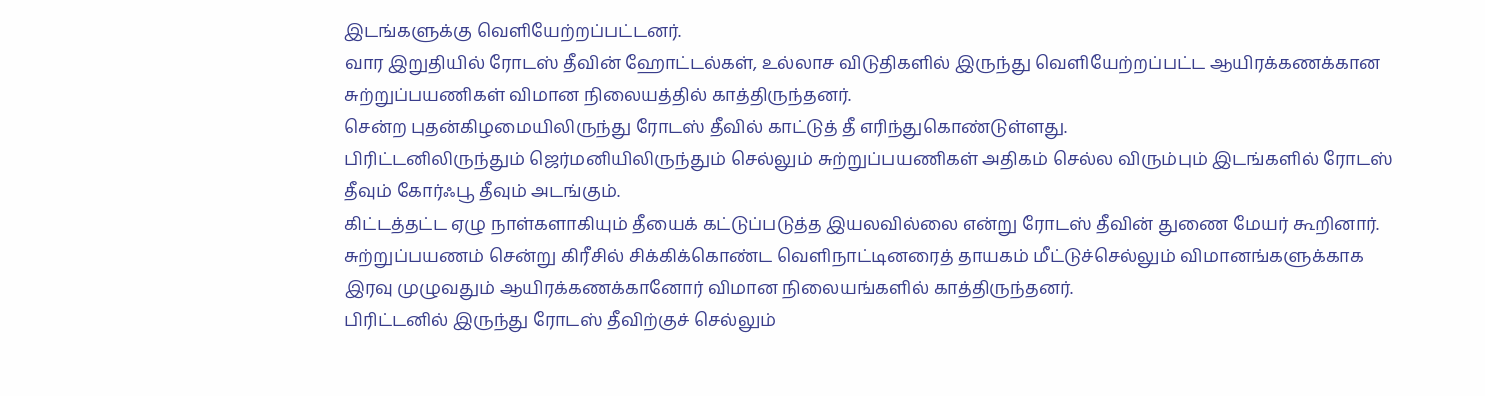இடங்களுக்கு வெளியேற்றப்பட்டனர்.
வார இறுதியில் ரோடஸ் தீவின் ஹோட்டல்கள், உல்லாச விடுதிகளில் இருந்து வெளியேற்றப்பட்ட ஆயிரக்கணக்கான சுற்றுப்பயணிகள் விமான நிலையத்தில் காத்திருந்தனர்.
சென்ற புதன்கிழமையிலிருந்து ரோடஸ் தீவில் காட்டுத் தீ எரிந்துகொண்டுள்ளது.
பிரிட்டனிலிருந்தும் ஜெர்மனியிலிருந்தும் செல்லும் சுற்றுப்பயணிகள் அதிகம் செல்ல விரும்பும் இடங்களில் ரோடஸ் தீவும் கோர்ஃபூ தீவும் அடங்கும்.
கிட்டத்தட்ட ஏழு நாள்களாகியும் தீயைக் கட்டுப்படுத்த இயலவில்லை என்று ரோடஸ் தீவின் துணை மேயர் கூறினார்.
சுற்றுப்பயணம் சென்று கிரீசில் சிக்கிக்கொண்ட வெளிநாட்டினரைத் தாயகம் மீட்டுச்செல்லும் விமானங்களுக்காக இரவு முழுவதும் ஆயிரக்கணக்கானோர் விமான நிலையங்களில் காத்திருந்தனர்.
பிரிட்டனில் இருந்து ரோடஸ் தீவிற்குச் செல்லும்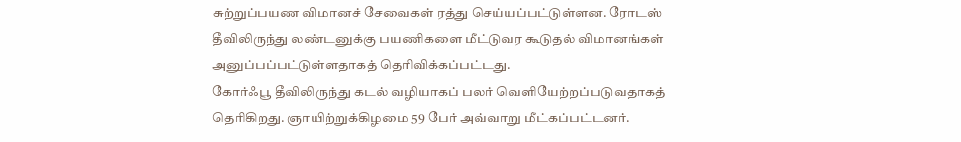சுற்றுப்பயண விமானச் சேவைகள் ரத்து செய்யப்பட்டுள்ளன. ரோடஸ் தீவிலிருந்து லண்டனுக்கு பயணிகளை மீட்டுவர கூடுதல் விமானங்கள் அனுப்பப்பட்டுள்ளதாகத் தெரிவிக்கப்பட்டது.
கோர்ஃபூ தீவிலிருந்து கடல் வழியாகப் பலர் வெளியேற்றப்படுவதாகத் தெரிகிறது. ஞாயிற்றுக்கிழமை 59 பேர் அவ்வாறு மீட்கப்பட்டனர்.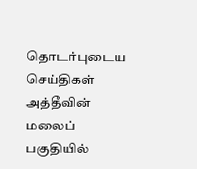தொடர்புடைய செய்திகள்
அத்தீவின் மலைப் பகுதியில்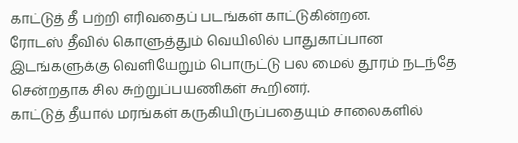காட்டுத் தீ பற்றி எரிவதைப் படங்கள் காட்டுகின்றன.
ரோடஸ் தீவில் கொளுத்தும் வெயிலில் பாதுகாப்பான இடங்களுக்கு வெளியேறும் பொருட்டு பல மைல் தூரம் நடந்தே சென்றதாக சில சுற்றுப்பயணிகள் கூறினர்.
காட்டுத் தீயால் மரங்கள் கருகியிருப்பதையும் சாலைகளில்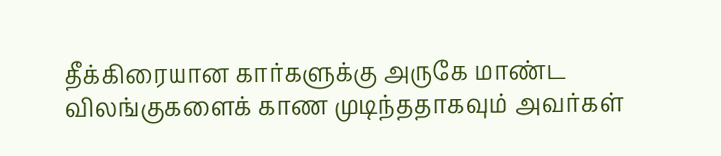தீக்கிரையான கார்களுக்கு அருகே மாண்ட விலங்குகளைக் காண முடிந்ததாகவும் அவர்கள்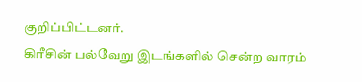குறிப்பிட்டனர்.
கிரீசின் பல்வேறு இடங்களில் சென்ற வாரம்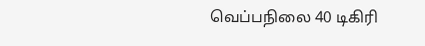வெப்பநிலை 40 டிகிரி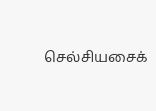செல்சியசைக்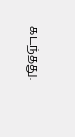கடந்தது.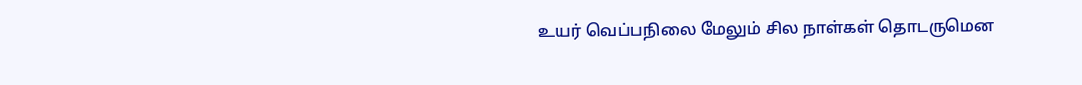உயர் வெப்பநிலை மேலும் சில நாள்கள் தொடருமென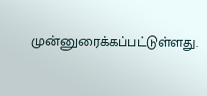முன்னுரைக்கப்பட்டுள்ளது.